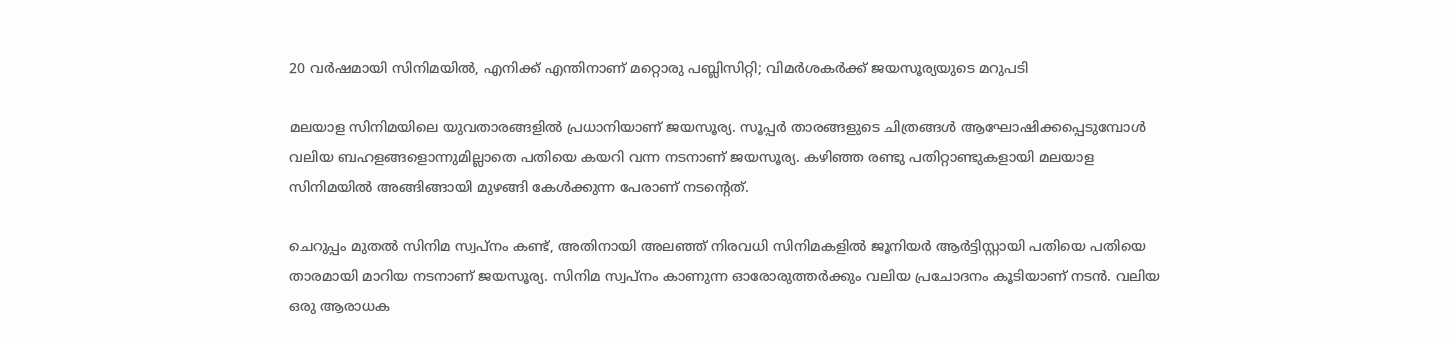20 വർഷമായി സിനിമയിൽ, എനിക്ക് എന്തിനാണ് മറ്റൊരു പബ്ലിസിറ്റി; വിമർശകർക്ക് ജയസൂര്യയുടെ മറുപടി

മലയാള സിനിമയിലെ യുവതാരങ്ങളിൽ പ്രധാനിയാണ് ജയസൂര്യ. സൂപ്പർ താരങ്ങളുടെ ചിത്രങ്ങൾ ആഘോഷിക്കപ്പെടുമ്പോൾ വലിയ ബഹളങ്ങളൊന്നുമില്ലാതെ പതിയെ കയറി വന്ന നടനാണ് ജയസൂര്യ. കഴിഞ്ഞ രണ്ടു പതിറ്റാണ്ടുകളായി മലയാള സിനിമയിൽ അങ്ങിങ്ങായി മുഴങ്ങി കേൾക്കുന്ന പേരാണ് നടന്റെത്.

ചെറുപ്പം മുതൽ സിനിമ സ്വപ്‌നം കണ്ട്, അതിനായി അലഞ്ഞ് നിരവധി സിനിമകളിൽ ജൂനിയർ ആർട്ടിസ്റ്റായി പതിയെ പതിയെ താരമായി മാറിയ നടനാണ് ജയസൂര്യ. സിനിമ സ്വപ്‌നം കാണുന്ന ഓരോരുത്തർക്കും വലിയ പ്രചോദനം കൂടിയാണ് നടൻ. വലിയ ഒരു ആരാധക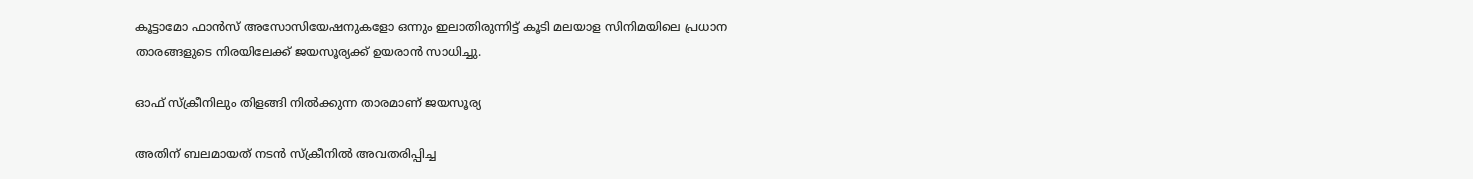കൂട്ടാമോ ഫാൻസ്‌ അസോസിയേഷനുകളോ ഒന്നും ഇലാതിരുന്നിട്ട് കൂടി മലയാള സിനിമയിലെ പ്രധാന താരങ്ങളുടെ നിരയിലേക്ക് ജയസൂര്യക്ക് ഉയരാൻ സാധിച്ചു.

ഓഫ് സ്ക്രീനിലും തിളങ്ങി നിൽക്കുന്ന താരമാണ് ജയസൂര്യ

അതിന് ബലമായത് നടൻ സ്‌ക്രീനിൽ അവതരിപ്പിച്ച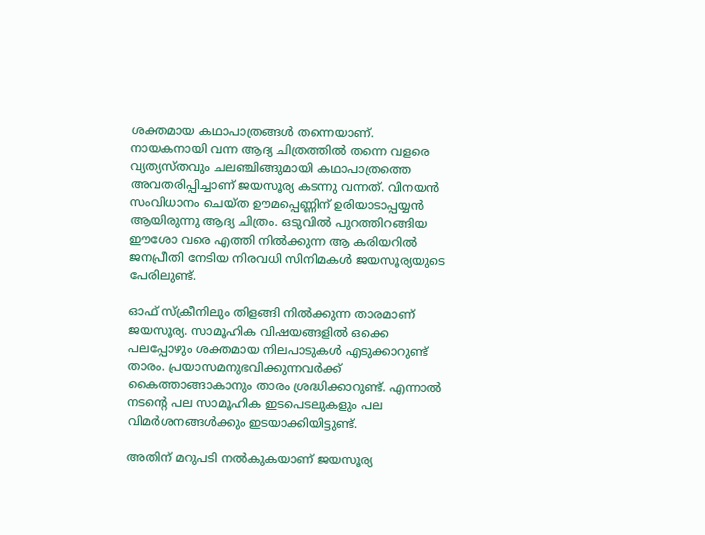ശക്തമായ കഥാപാത്രങ്ങൾ തന്നെയാണ്. നായകനായി വന്ന ആദ്യ ചിത്രത്തിൽ തന്നെ വളരെ വ്യത്യസ്തവും ചലഞ്ചിങ്ങുമായി കഥാപാത്രത്തെ അവതരിപ്പിച്ചാണ് ജയസൂര്യ കടന്നു വന്നത്. വിനയൻ സംവിധാനം ചെയ്ത ഊമപ്പെണ്ണിന് ഉരിയാടാപ്പയ്യൻ ആയിരുന്നു ആദ്യ ചിത്രം. ഒടുവിൽ പുറത്തിറങ്ങിയ ഈശോ വരെ എത്തി നിൽക്കുന്ന ആ കരിയറിൽ ജനപ്രീതി നേടിയ നിരവധി സിനിമകൾ ജയസൂര്യയുടെ പേരിലുണ്ട്.

ഓഫ് സ്ക്രീനിലും തിളങ്ങി നിൽക്കുന്ന താരമാണ് ജയസൂര്യ. സാമൂഹിക വിഷയങ്ങളിൽ ഒക്കെ പലപ്പോഴും ശക്തമായ നിലപാടുകൾ എടുക്കാറുണ്ട് താരം. പ്രയാസമനുഭവിക്കുന്നവർക്ക് കൈത്താങ്ങാകാനും താരം ശ്രദ്ധിക്കാറുണ്ട്. എന്നാൽ നടന്റെ പല സാമൂഹിക ഇടപെടലുകളും പല വിമർശനങ്ങൾക്കും ഇടയാക്കിയിട്ടുണ്ട്.

അതിന് മറുപടി നൽകുകയാണ് ജയസൂര്യ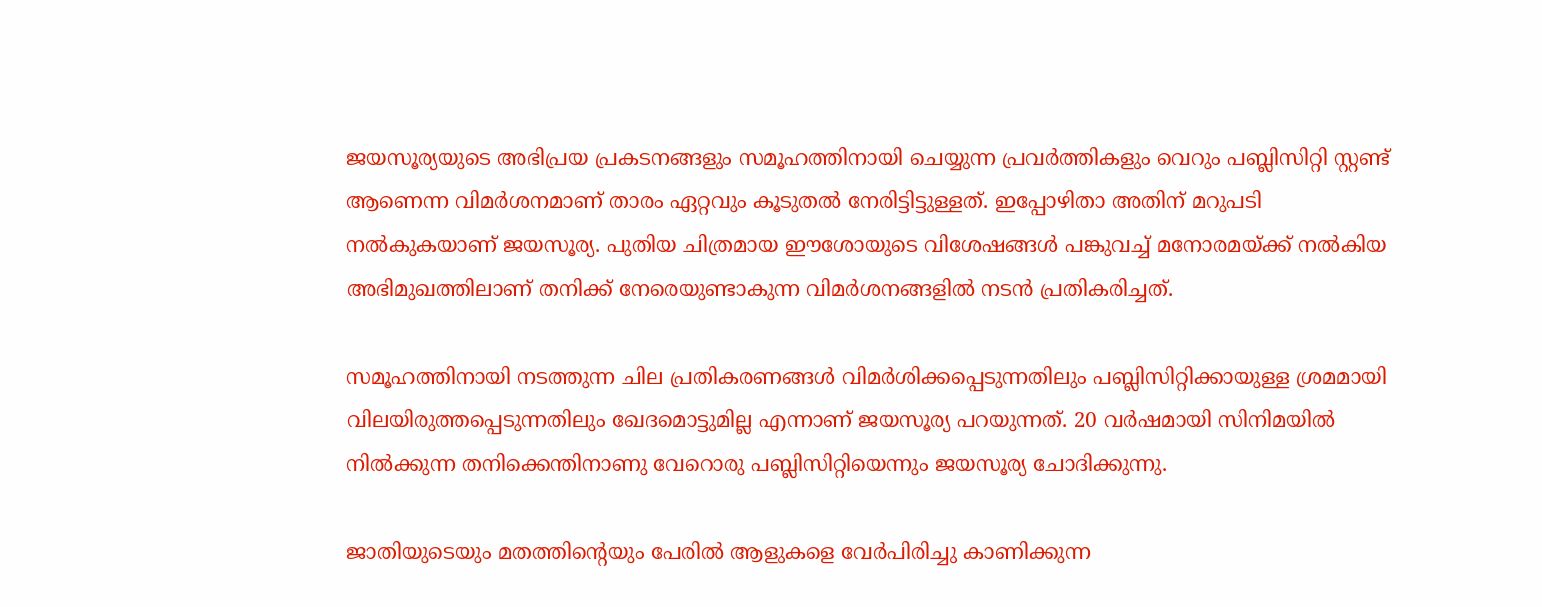ജയസൂര്യയുടെ അഭിപ്രയ പ്രകടനങ്ങളും സമൂഹത്തിനായി ചെയ്യുന്ന പ്രവർത്തികളും വെറും പബ്ലിസിറ്റി സ്റ്റണ്ട് ആണെന്ന വിമർശനമാണ് താരം ഏറ്റവും കൂടുതൽ നേരിട്ടിട്ടുള്ളത്. ഇപ്പോഴിതാ അതിന് മറുപടി നൽകുകയാണ് ജയസൂര്യ. പുതിയ ചിത്രമായ ഈശോയുടെ വിശേഷങ്ങൾ പങ്കുവച്ച് മനോരമയ്ക്ക് നൽകിയ അഭിമുഖത്തിലാണ് തനിക്ക് നേരെയുണ്ടാകുന്ന വിമർശനങ്ങളിൽ നടൻ പ്രതികരിച്ചത്.

സമൂഹത്തിനായി നടത്തുന്ന ചില പ്രതികരണങ്ങൾ വിമർശിക്കപ്പെടുന്നതിലും പബ്ലിസിറ്റിക്കായുള്ള ശ്രമമായി വിലയിരുത്തപ്പെടുന്നതിലും ഖേദമൊട്ടുമില്ല എന്നാണ് ജയസൂര്യ പറയുന്നത്. 20 വർഷമായി സിനിമയിൽ നിൽക്കുന്ന തനിക്കെന്തിനാണു വേറൊരു പബ്ലിസിറ്റിയെന്നും ജയസൂര്യ ചോദിക്കുന്നു.

ജാതിയുടെയും മതത്തിന്റെയും പേരിൽ ആളുകളെ വേർപിരിച്ചു കാണിക്കുന്ന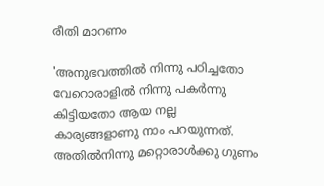രീതി മാറണം

'അനുഭവത്തിൽ നിന്നു പഠിച്ചതോ വേറൊരാളിൽ നിന്നു പകർന്നു കിട്ടിയതോ ആയ നല്ല കാര്യങ്ങളാണു നാം പറയുന്നത്. അതിൽനിന്നു മറ്റൊരാൾക്കു ഗുണം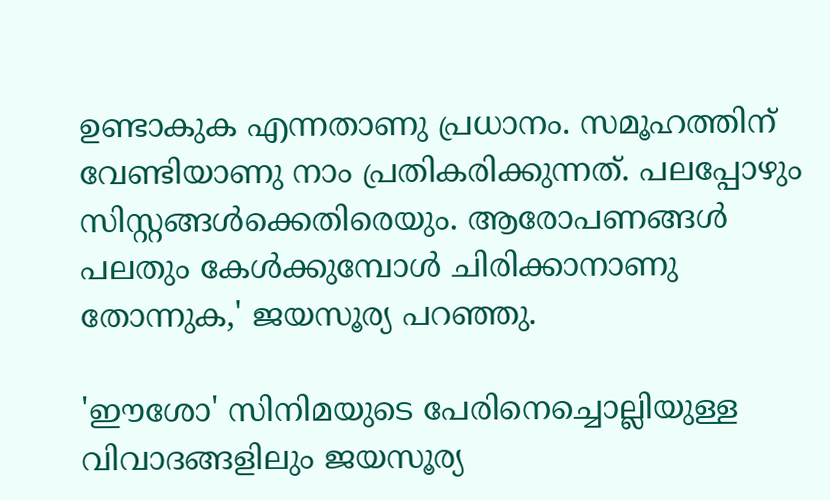ഉണ്ടാകുക എന്നതാണു പ്രധാനം. സമൂഹത്തിന് വേണ്ടിയാണു നാം പ്രതികരിക്കുന്നത്. പലപ്പോഴും സിസ്റ്റങ്ങൾക്കെതിരെയും. ആരോപണങ്ങൾ പലതും കേൾക്കുമ്പോൾ ചിരിക്കാനാണു തോന്നുക,' ജയസൂര്യ പറഞ്ഞു.

'ഈശോ' സിനിമയുടെ പേരിനെച്ചൊല്ലിയുള്ള വിവാദങ്ങളിലും ജയസൂര്യ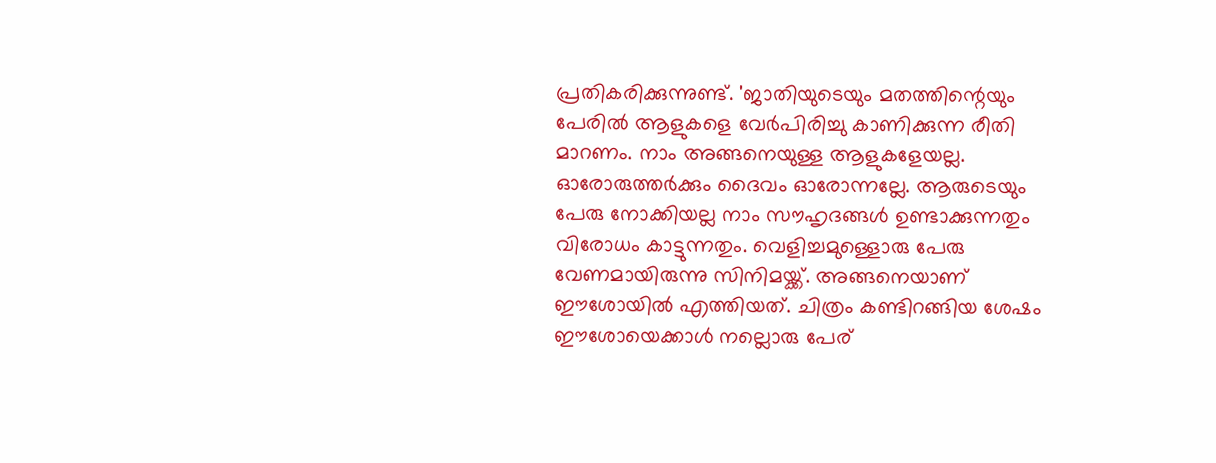പ്രതികരിക്കുന്നുണ്ട്. 'ജാതിയുടെയും മതത്തിന്റെയും പേരിൽ ആളുകളെ വേർപിരിച്ചു കാണിക്കുന്ന രീതി മാറണം. നാം അങ്ങനെയുള്ള ആളുകളേയല്ല. ഓരോരുത്തർക്കും ദൈവം ഓരോന്നല്ലേ. ആരുടെയും പേരു നോക്കിയല്ല നാം സൗഹൃദങ്ങൾ ഉണ്ടാക്കുന്നതും വിരോധം കാട്ടുന്നതും. വെളിച്ചമുള്ളൊരു പേരു വേണമായിരുന്നു സിനിമയ്ക്ക്. അങ്ങനെയാണ് ഈശോയിൽ എത്തിയത്. ചിത്രം കണ്ടിറങ്ങിയ ശേഷം ഈശോയെക്കാൾ നല്ലൊരു പേര്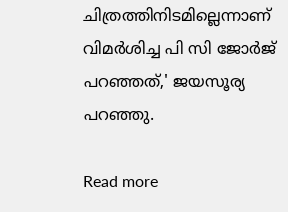ചിത്രത്തിനിടമില്ലെന്നാണ് വിമർശിച്ച പി സി ജോർജ് പറഞ്ഞത്,' ജയസൂര്യ പറഞ്ഞു.

Read more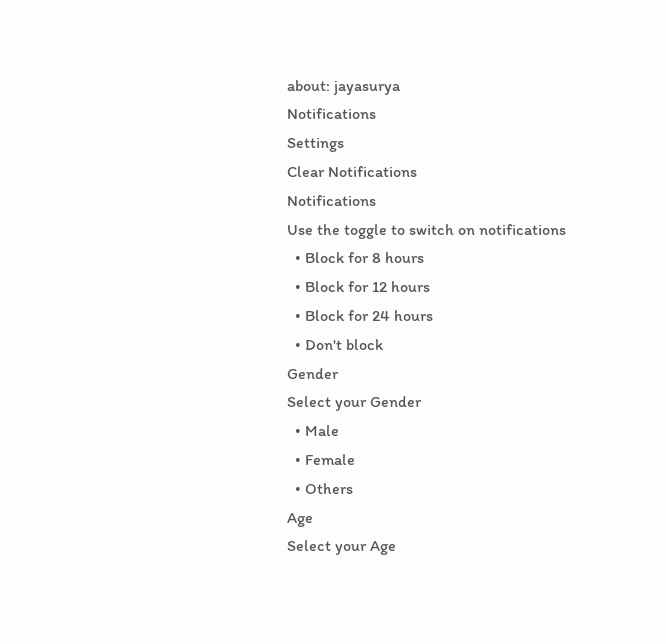about: jayasurya
Notifications
Settings
Clear Notifications
Notifications
Use the toggle to switch on notifications
  • Block for 8 hours
  • Block for 12 hours
  • Block for 24 hours
  • Don't block
Gender
Select your Gender
  • Male
  • Female
  • Others
Age
Select your Age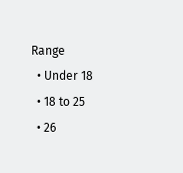Range
  • Under 18
  • 18 to 25
  • 26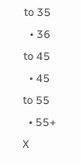to 35
  • 36 to 45
  • 45 to 55
  • 55+
X